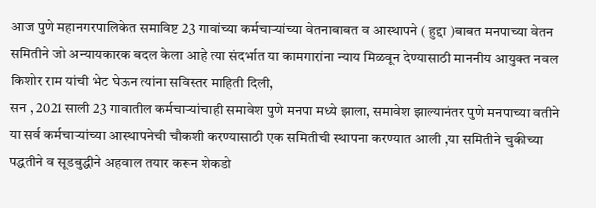आज पुणे महानगरपालिकेत समाविष्ट 23 गावांच्या कर्मचाऱ्यांच्या वेतनाबाबत व आस्थापने ( हुद्दा )बाबत मनपाच्या वेतन समितीने जो अन्यायकारक बदल केला आहे त्या संदर्भात या कामगारांना न्याय मिळवून देण्यासाठी माननीय आयुक्त नवल किशोर राम यांची भेट घेऊन त्यांना सविस्तर माहिती दिली,
सन , 2021 साली 23 गावातील कर्मचाऱ्यांचाही समावेश पुणे मनपा मध्ये झाला, समावेश झाल्यानंतर पुणे मनपाच्या वतीने या सर्व कर्मचाऱ्यांच्या आस्थापनेची चौकशी करण्यासाठी एक समितीची स्थापना करण्यात आली ,या समितीने चुकीच्या पद्धतीने व सूडबुद्धीने अहवाल तयार करून शेकडो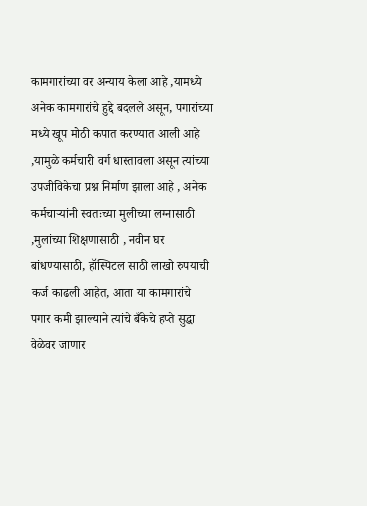कामगारांच्या वर अन्याय केला आहे ,यामध्ये अनेक कामगारांचे हुद्दे बदलले असून, पगारांच्या मध्ये खूप मोठी कपात करण्यात आली आहे ,यामुळे कर्मचारी वर्ग धास्तावला असून त्यांच्या उपजीविकेचा प्रश्न निर्माण झाला आहे , अनेक कर्मचाऱ्यांनी स्वतःच्या मुलीच्या लग्नासाठी ,मुलांच्या शिक्षणासाठी , नवीन घर बांधण्यासाठी, हॉस्पिटल साठी लाखो रुपयाची कर्ज काढली आहेत, आता या कामगारांचे पगार कमी झाल्याने त्यांचे बँकेचे हप्ते सुद्धा वेळेवर जाणार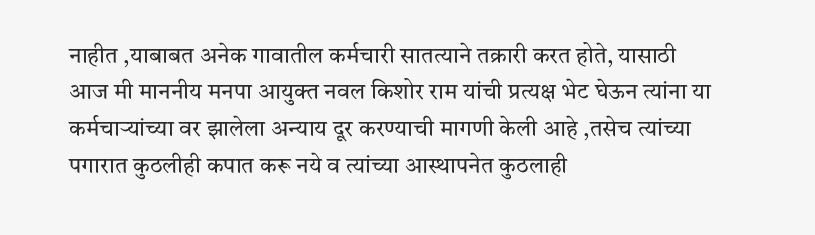नाहीत ,याबाबत अनेक गावातील कर्मचारी सातत्याने तक्रारी करत होते, यासाठी आज मी माननीय मनपा आयुक्त नवल किशोर राम यांची प्रत्यक्ष भेट घेऊन त्यांना या कर्मचाऱ्यांच्या वर झालेला अन्याय दूर करण्याची मागणी केली आहे ,तसेच त्यांच्या पगारात कुठलीही कपात करू नये व त्यांच्या आस्थापनेत कुठलाही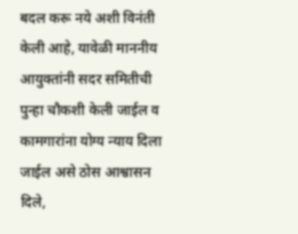बदल करू नये अशी विनंती केली आहे, यावेळी माननीय आयुक्तांनी सदर समितीची पुन्हा चौकशी केली जाईल व कामगारांना योग्य न्याय दिला जाईल असे ठोस आश्वासन दिले,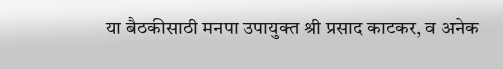या बैठकीसाठी मनपा उपायुक्त श्री प्रसाद काटकर, व अनेक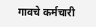गावचे कर्मचारी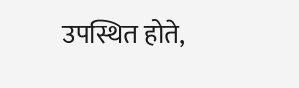उपस्थित होते,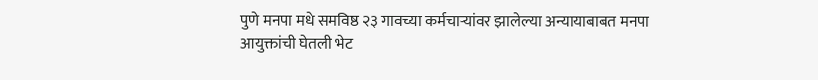पुणे मनपा मधे समविष्ठ २३ गावच्या कर्मचाऱ्यांवर झालेल्या अन्यायाबाबत मनपा आयुक्तांची घेतली भेट